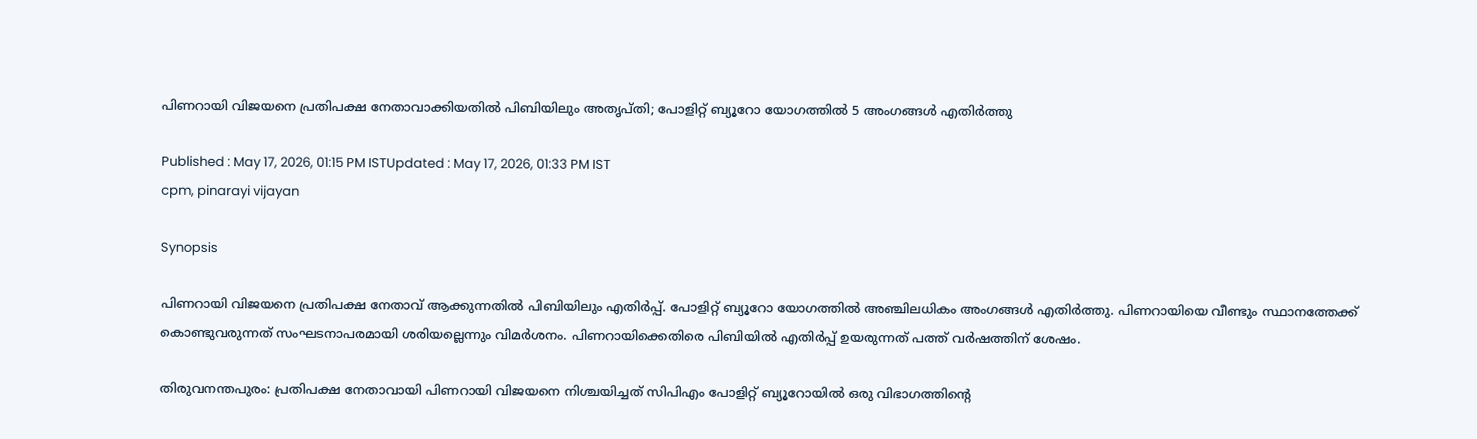പിണറായി വിജയനെ പ്രതിപക്ഷ നേതാവാക്കിയതിൽ പിബിയിലും അതൃപ്‌തി; പോളിറ്റ് ബ്യൂറോ യോഗത്തിൽ 5 അംഗങ്ങൾ എതിർത്തു

Published : May 17, 2026, 01:15 PM ISTUpdated : May 17, 2026, 01:33 PM IST
cpm, pinarayi vijayan

Synopsis

പിണറായി വിജയനെ പ്രതിപക്ഷ നേതാവ് ആക്കുന്നതിൽ പിബിയിലും എതിർപ്പ്. പോളിറ്റ് ബ്യൂറോ യോഗത്തിൽ അഞ്ചിലധികം അംഗങ്ങൾ എതിർത്തു. പിണറായിയെ വീണ്ടും സ്ഥാനത്തേക്ക് കൊണ്ടുവരുന്നത് സംഘടനാപരമായി ശരിയല്ലെന്നും വിമർശനം. പിണറായിക്കെതിരെ പിബിയിൽ എതിർപ്പ് ഉയരുന്നത് പത്ത് വർഷത്തിന് ശേഷം.

തിരുവനന്തപുരം: പ്രതിപക്ഷ നേതാവായി പിണറായി വിജയനെ നിശ്ചയിച്ചത് സിപിഎം പോളിറ്റ് ബ്യൂറോയില്‍ ഒരു വിഭാഗത്തിന്‍റെ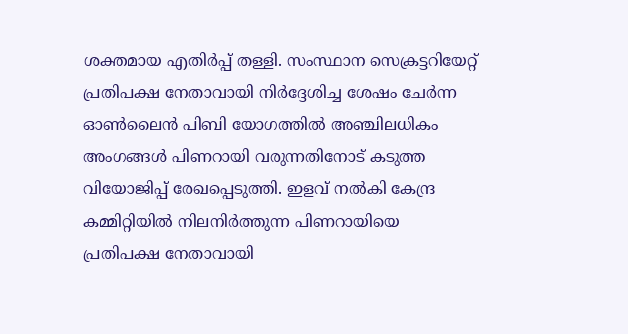ശക്തമായ എതിര്‍പ്പ് തള്ളി. സംസ്ഥാന സെക്രട്ടറിയേറ്റ് പ്രതിപക്ഷ നേതാവായി നിര്‍ദ്ദേശിച്ച ശേഷം ചേര്‍ന്ന ഓണ്‍ലൈന്‍ പിബി യോഗത്തില്‍ അഞ്ചിലധികം അംഗങ്ങള്‍ പിണറായി വരുന്നതിനോട് കടുത്ത വിയോജിപ്പ് രേഖപ്പെടുത്തി. ഇളവ് നല്‍കി കേന്ദ്ര കമ്മിറ്റിയില്‍ നിലനിര്‍ത്തുന്ന പിണറായിയെ പ്രതിപക്ഷ നേതാവായി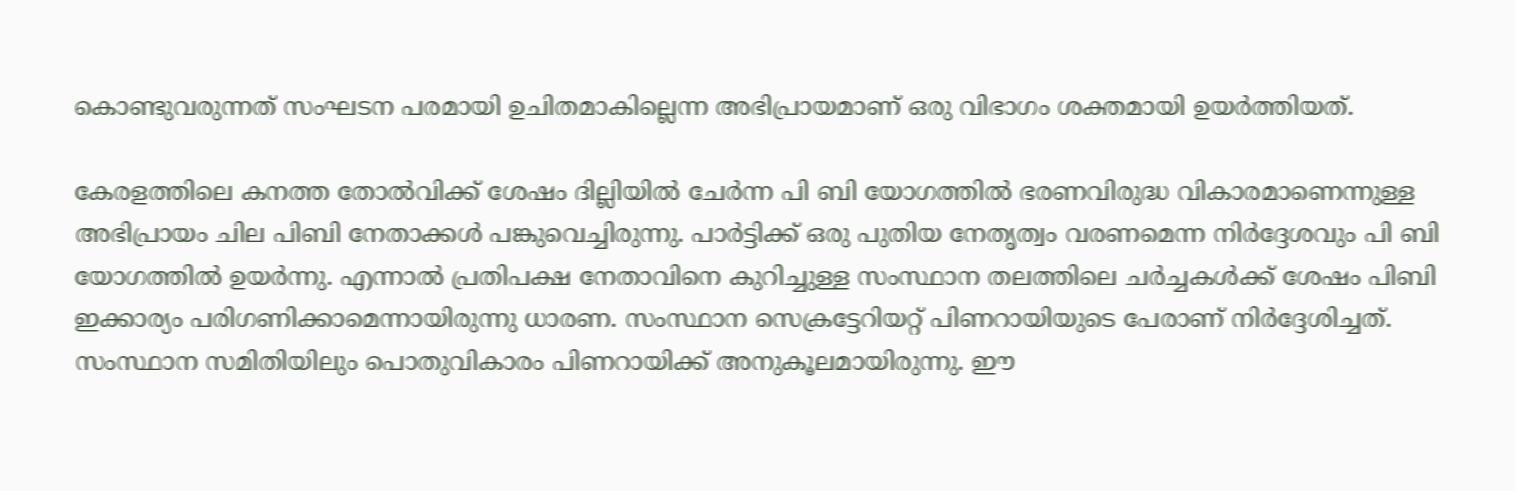കൊണ്ടുവരുന്നത് സംഘടന പരമായി ഉചിതമാകില്ലെന്ന അഭിപ്രായമാണ് ഒരു വിഭാഗം ശക്തമായി ഉയര്‍ത്തിയത്.

കേരളത്തിലെ കനത്ത തോല്‍വിക്ക് ശേഷം ദില്ലിയില്‍ ചേര്‍ന്ന പി ബി യോഗത്തില്‍ ഭരണവിരുദ്ധ വികാരമാണെന്നുള്ള അഭിപ്രായം ചില പിബി നേതാക്കള്‍ പങ്കുവെച്ചിരുന്നു. പാര്‍ട്ടിക്ക് ഒരു പുതിയ നേതൃത്വം വരണമെന്ന നിര്‍ദ്ദേശവും പി ബി യോഗത്തില്‍ ഉയര്‍ന്നു. എന്നാല്‍ പ്രതിപക്ഷ നേതാവിനെ കുറിച്ചുള്ള സംസ്ഥാന തലത്തിലെ ചര്‍ച്ചകള്‍ക്ക് ശേഷം പിബി ഇക്കാര്യം പരിഗണിക്കാമെന്നായിരുന്നു ധാരണ. സംസ്ഥാന സെക്രട്ടേറിയറ്റ് പിണറായിയുടെ പേരാണ് നിര്‍ദ്ദേശിച്ചത്. സംസ്ഥാന സമിതിയിലും പൊതുവികാരം പിണറായിക്ക് അനുകൂലമായിരുന്നു. ഈ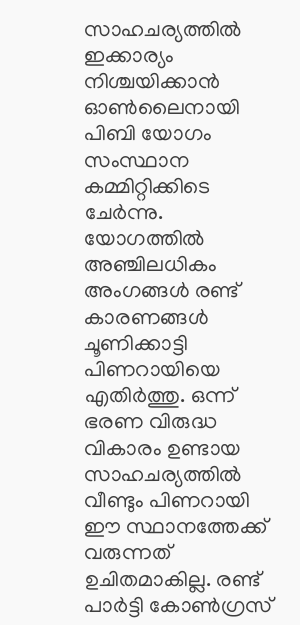സാഹചര്യത്തില്‍ ഇക്കാര്യം നിശ്ചയിക്കാന്‍ ഓണ്‍ലൈനായി പിബി യോഗം സംസ്ഥാന കമ്മിറ്റിക്കിടെ ചേര്‍ന്നു. യോഗത്തില്‍ അഞ്ചിലധികം അംഗങ്ങള്‍ രണ്ട് കാരണങ്ങള്‍ ചൂണിക്കാട്ടി പിണറായിയെ എതിര്‍ത്തു. ഒന്ന് ഭരണ വിരുദ്ധ വികാരം ഉണ്ടായ സാഹചര്യത്തില്‍ വീണ്ടും പിണറായി ഈ സ്ഥാനത്തേക്ക് വരുന്നത് ഉചിതമാകില്ല. രണ്ട് പാര്‍ട്ടി കോണ്‍ഗ്രസ്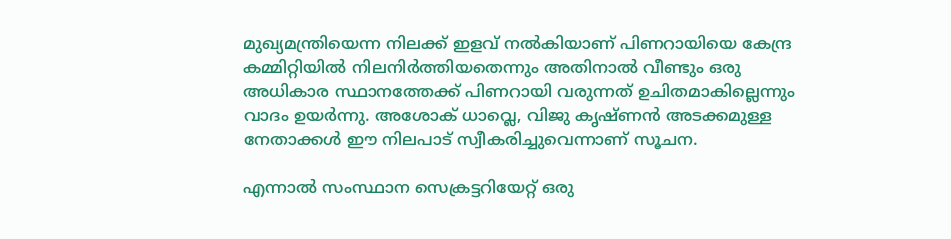മുഖ്യമന്ത്രിയെന്ന നിലക്ക് ഇളവ് നല്‍കിയാണ് പിണറായിയെ കേന്ദ്ര കമ്മിറ്റിയില്‍ നിലനിര്‍ത്തിയതെന്നും അതിനാല്‍ വീണ്ടും ഒരു അധികാര സ്ഥാനത്തേക്ക് പിണറായി വരുന്നത് ഉചിതമാകില്ലെന്നും വാദം ഉയര്‍ന്നു. അശോക് ധാവ്ലെ, വിജു കൃഷ്ണന്‍ അടക്കമുള്ള നേതാക്കള്‍ ഈ നിലപാട് സ്വീകരിച്ചുവെന്നാണ് സൂചന.

എന്നാല്‍ സംസ്ഥാന സെക്രട്ടറിയേറ്റ് ഒരു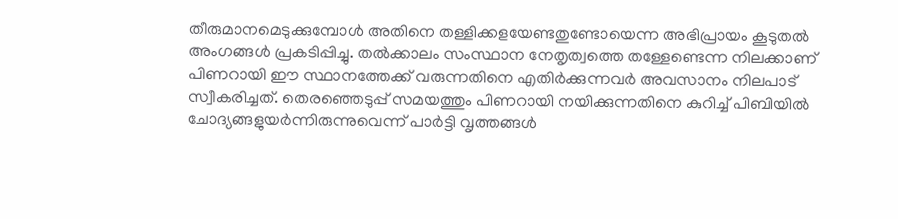തീരുമാനമെടുക്കുമ്പോള്‍ അതിനെ തള്ളിക്കളയേണ്ടതുണ്ടോയെന്ന അഭിപ്രായം കൂടുതല്‍ അംഗങ്ങള്‍ പ്രകടിപ്പിച്ചു. തല്‍ക്കാലം സംസ്ഥാന നേതൃത്വത്തെ തള്ളേണ്ടെന്ന നിലക്കാണ് പിണറായി ഈ സ്ഥാനത്തേക്ക് വരുന്നതിനെ എതിര്‍ക്കുന്നവര്‍ അവസാനം നിലപാട് സ്വീകരിച്ചത്. തെരഞ്ഞെടുപ്പ് സമയത്തും പിണറായി നയിക്കുന്നതിനെ കുറിച്ച് പിബിയില്‍ ചോദ്യങ്ങളുയര്‍ന്നിരുന്നുവെന്ന് പാര്‍ട്ടി വൃത്തങ്ങള്‍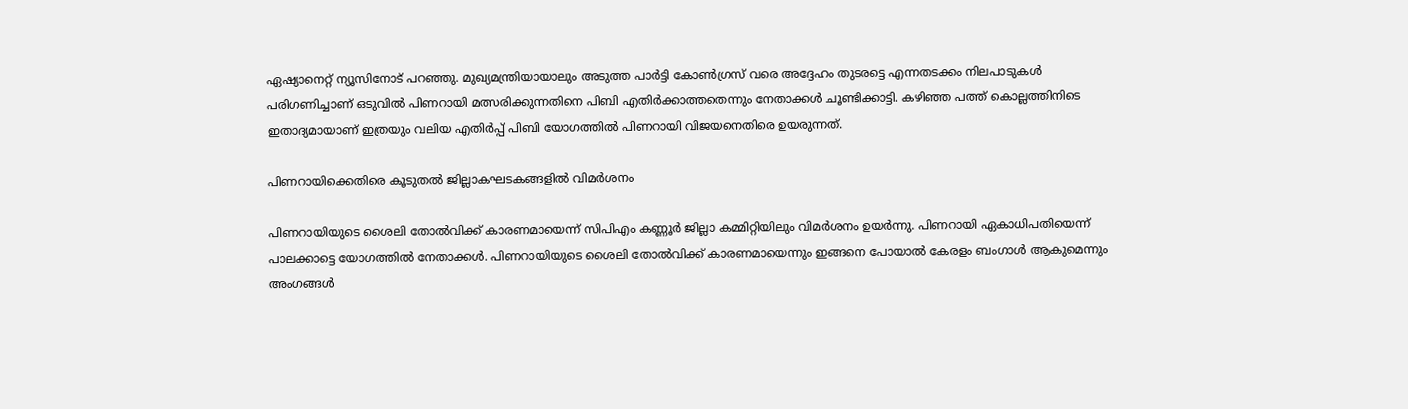ഏഷ്യാനെറ്റ് ന്യൂസിനോട് പറഞ്ഞു. മുഖ്യമന്ത്രിയായാലും അടുത്ത പാര്‍ട്ടി കോണ്‍ഗ്രസ് വരെ അദ്ദേഹം തുടരട്ടെ എന്നതടക്കം നിലപാടുകള്‍ പരിഗണിച്ചാണ് ഒടുവില്‍ പിണറായി മത്സരിക്കുന്നതിനെ പിബി എതിര്‍ക്കാത്തതെന്നും നേതാക്കള്‍ ചൂണ്ടിക്കാട്ടി. കഴിഞ്ഞ പത്ത് കൊല്ലത്തിനിടെ ഇതാദ്യമായാണ് ഇത്രയും വലിയ എതിര്‍പ്പ് പിബി യോഗത്തില്‍ പിണറായി വിജയനെതിരെ ഉയരുന്നത്.

പിണറായിക്കെതിരെ കൂടുതൽ ജില്ലാകഘടകങ്ങളിൽ വിമർശനം

പിണറായിയുടെ ശൈലി തോൽവിക്ക് കാരണമായെന്ന് സിപിഎം കണ്ണൂർ ജില്ലാ കമ്മിറ്റിയിലും വിമർശനം ഉയര്‍ന്നു. പിണറായി ഏകാധിപതിയെന്ന് പാലക്കാട്ടെ യോഗത്തിൽ നേതാക്കൾ. പിണറായിയുടെ ശൈലി തോൽവിക്ക് കാരണമായെന്നും ഇങ്ങനെ പോയാൽ കേരളം ബംഗാൾ ആകുമെന്നും അംഗങ്ങൾ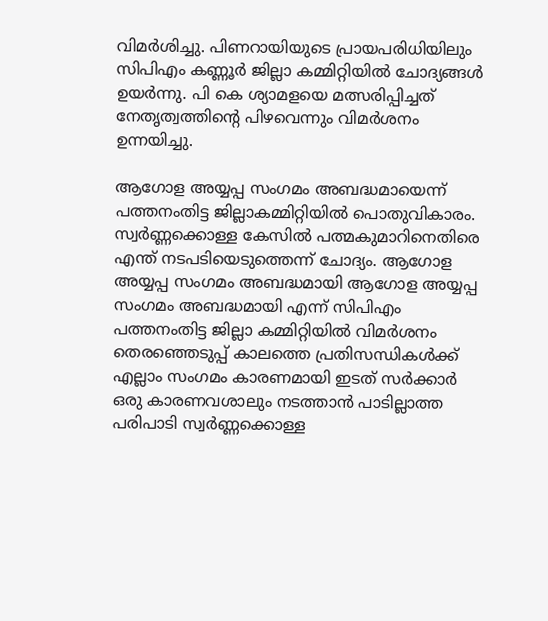വിമര്‍ശിച്ചു. പിണറായിയുടെ പ്രായപരിധിയിലും സിപിഎം കണ്ണൂർ ജില്ലാ കമ്മിറ്റിയില്‍ ചോദ്യങ്ങൾ ഉയർന്നു. പി കെ ശ്യാമളയെ മത്സരിപ്പിച്ചത് നേതൃത്വത്തിന്റെ പിഴവെന്നും വിമർശനം ഉന്നയിച്ചു.

ആഗോള അയ്യപ്പ സംഗമം അബദ്ധമായെന്ന് പത്തനംതിട്ട ജില്ലാകമ്മിറ്റിയിൽ പൊതുവികാരം. സ്വർണ്ണക്കൊള്ള കേസിൽ പത്മകുമാറിനെതിരെ എന്ത് നടപടിയെടുത്തെന്ന് ചോദ്യം. ആഗോള അയ്യപ്പ സംഗമം അബദ്ധമായി ആഗോള അയ്യപ്പ സംഗമം അബദ്ധമായി എന്ന് സിപിഎം പത്തനംതിട്ട ജില്ലാ കമ്മിറ്റിയിൽ വിമർശനം തെരഞ്ഞെടുപ്പ് കാലത്തെ പ്രതിസന്ധികൾക്ക് എല്ലാം സംഗമം കാരണമായി ഇടത് സർക്കാർ ഒരു കാരണവശാലും നടത്താൻ പാടില്ലാത്ത പരിപാടി സ്വർണ്ണക്കൊള്ള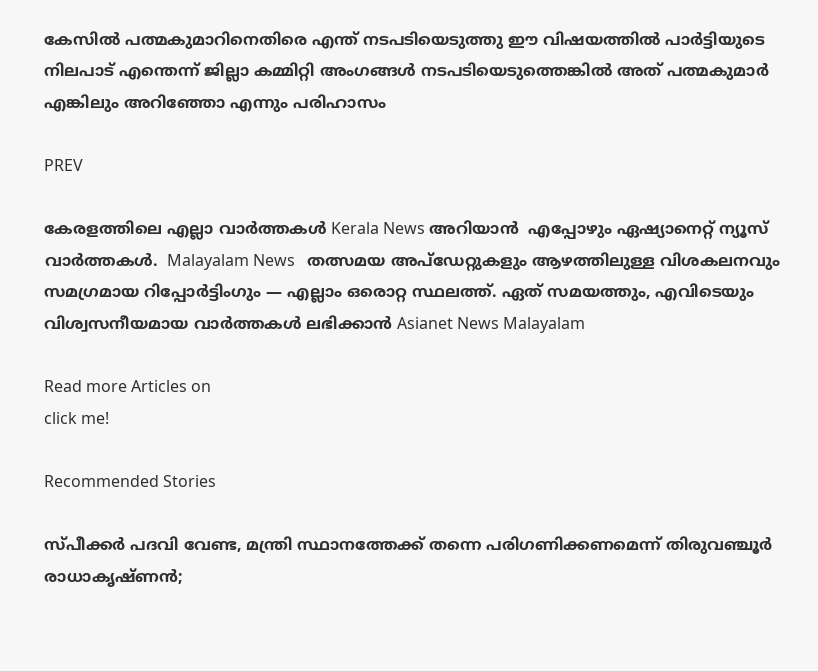കേസിൽ പത്മകുമാറിനെതിരെ എന്ത് നടപടിയെടുത്തു ഈ വിഷയത്തിൽ പാർട്ടിയുടെ നിലപാട് എന്തെന്ന് ജില്ലാ കമ്മിറ്റി അംഗങ്ങൾ നടപടിയെടുത്തെങ്കിൽ അത് പത്മകുമാർ എങ്കിലും അറിഞ്ഞോ എന്നും പരിഹാസം

PREV

കേരളത്തിലെ എല്ലാ വാർത്തകൾ Kerala News അറിയാൻ  എപ്പോഴും ഏഷ്യാനെറ്റ് ന്യൂസ് വാർത്തകൾ.  Malayalam News   തത്സമയ അപ്‌ഡേറ്റുകളും ആഴത്തിലുള്ള വിശകലനവും സമഗ്രമായ റിപ്പോർട്ടിംഗും — എല്ലാം ഒരൊറ്റ സ്ഥലത്ത്. ഏത് സമയത്തും, എവിടെയും വിശ്വസനീയമായ വാർത്തകൾ ലഭിക്കാൻ Asianet News Malayalam

Read more Articles on
click me!

Recommended Stories

സ്പീക്കർ പദവി വേണ്ട, മന്ത്രി സ്ഥാനത്തേക്ക് തന്നെ പരിഗണിക്കണമെന്ന് തിരുവഞ്ചൂർ രാധാകൃഷ്ണൻ;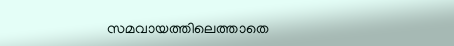സമവായത്തിലെത്താതെ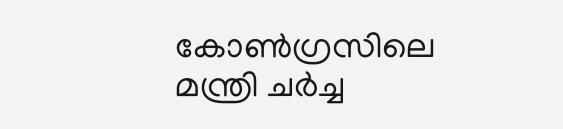കോൺഗ്രസിലെ മന്ത്രി ചർച്ച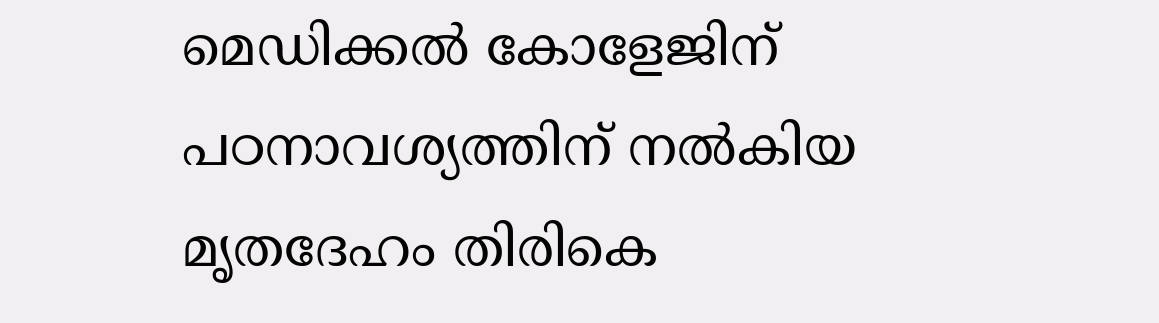മെഡിക്കൽ കോളേജിന് പഠനാവശ്യത്തിന് നൽകിയ മൃതദേഹം തിരികെ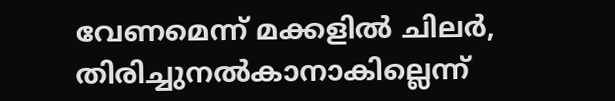വേണമെന്ന് മക്കളിൽ ചിലർ, തിരിച്ചുനൽകാനാകില്ലെന്ന്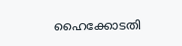ഹൈക്കോടതി